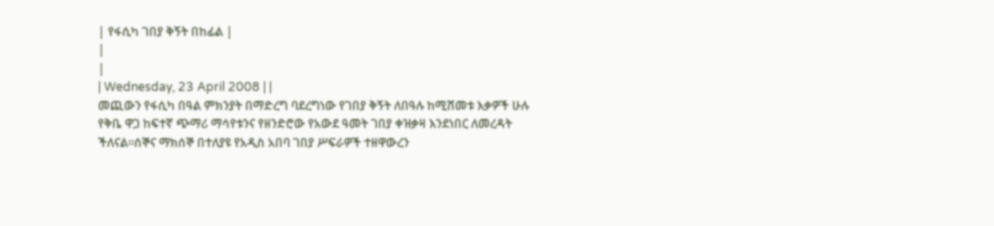| የፋሲካ ገበያ ቅኝት በከፊል |
|
|
| Wednesday, 23 April 2008 | |
መጪውን የፋሲካ በዓል ምክንያት በማድረግ ባደረግነው የገበያ ቅኝት ለበዓሉ ከሚሸመቱ እቃዎች ሁሉ የቅቤ ዋጋ ከፍተኛ ጭማሪ ማሳየቱንና የዘንድሮው የአውደ ዓመት ገበያ ቀዝቃዛ እንደነበር ለመረዳት ችለናል፡፡ሰኞና ማክሰኞ በተለያዩ የአዲስ አበባ ገበያ ሥፍራዎች ተዘዋውረን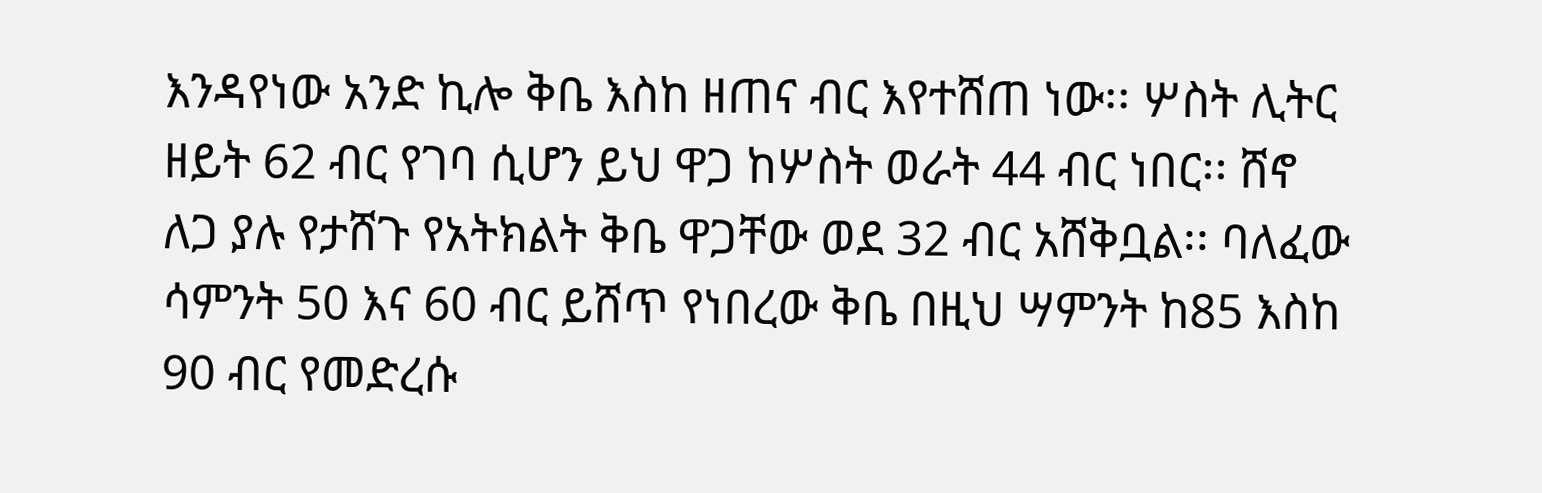እንዳየነው አንድ ኪሎ ቅቤ እስከ ዘጠና ብር እየተሸጠ ነው፡፡ ሦስት ሊትር ዘይት 62 ብር የገባ ሲሆን ይህ ዋጋ ከሦስት ወራት 44 ብር ነበር፡፡ ሸኖ ለጋ ያሉ የታሸጉ የአትክልት ቅቤ ዋጋቸው ወደ 32 ብር አሸቅቧል፡፡ ባለፈው ሳምንት 50 እና 60 ብር ይሸጥ የነበረው ቅቤ በዚህ ሣምንት ከ85 እስከ 90 ብር የመድረሱ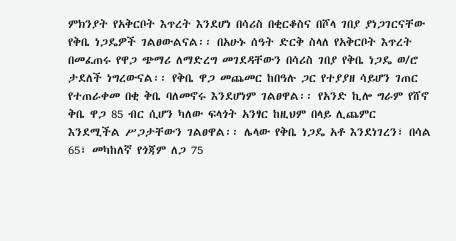ምክንያት የአቅርቦት እጥረት እንደሆነ በሳሪስ በቂርቆስና በሾላ ገበያ ያነጋገርናቸው የቅቤ ነጋዴዎች ገልፀውልናል፡፡ በአሁኑ ሰዓት ድርቅ ስላለ የአቅርቦት እጥረት በመፈጠሩ የዋጋ ጭማሪ ለማድረግ መገደዳቸውን በሳሪስ ገበያ የቅቤ ነጋዴ ወ/ሮ ታደለች ነግረውናል፡፡ የቅቤ ዋጋ መጨመር ከበዓሉ ጋር የተያያዘ ሳይሆን ገጠር የተጠራቀመ በቂ ቅቤ ባለመኖሩ እንደሆነም ገልፀዋል፡፡ የአንድ ኪሎ ግራም የሸኖ ቅቤ ዋጋ 85 ብር ሲሆን ካለው ፍላጎት አንፃር ከዚህም በላይ ሊጨምር እንደሚችል ሥጋታቸውን ገልፀዋል፡፡ ሌላው የቅቤ ነጋዴ አቶ እንደነገረን፣ በሳል 65፣ መካከለኛ የጎጃም ለጋ 75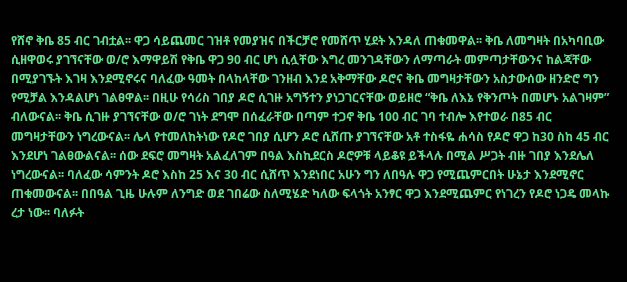የሸኖ ቅቤ 85 ብር ገብቷል፡፡ ዋጋ ሳይጨመር ገዝቶ የመያዝና በችርቻሮ የመሸጥ ሂደት እንዳለ ጠቁመዋል፡፡ ቅቤ ለመግዛት በአካባቢው ሲዘዋወሩ ያገኘናቸው ወ/ሮ እማዋይሽ የቅቤ ዋጋ 90 ብር ሆነ ሲሏቸው እግረ መንገዳቸውን ለማጣራት መምጣታቸውንና ከልጃቸው በሚያገኙት እገዛ እንደሚኖሩና ባለፈው ዓመት በላከላቸው ገንዘብ እንደ አቅማቸው ዶሮና ቅቤ መግዛታቸውን አስታውሰው ዘንድሮ ግን የሚቻል እንዳልሆነ ገልፀዋል፡፡ በዚሁ የሳሪስ ገበያ ዶሮ ሲገዙ አግኝተን ያነጋገርናቸው ወይዘሮ “ቅቤ ለእኔ የቅንጦት በመሆኑ አልገዛም” ብለውናል፡፡ ቅቤ ሲገዙ ያገኘናቸው ወ/ሮ ገነት ደግሞ በሰፈራቸው በጣም ተጋኖ ቅቤ 100 ብር ገባ ተብሎ እየተወራ በ85 ብር መግዛታቸውን ነግረውናል፡፡ ሌላ የተመለከትነው የዶሮ ገበያ ሲሆን ዶሮ ሲሸጡ ያገኘናቸው አቶ ተስፋዬ ሐሳስ የዶሮ ዋጋ ከ30 ስከ 45 ብር እንደሆነ ገልፀውልናል፡፡ ሰው ደፍሮ መግዛት አልፈለገም በዓል እስኪደርስ ዶሮዎቹ ላይቆዩ ይችላሉ በሚል ሥጋት ብዙ ገበያ እንደሌለ ነግረውናል፡፡ ባለፈው ሳምንት ዶሮ እስከ 25 እና 30 ብር ሲሸጥ እንደነበር አሁን ግን ለበዓሉ ዋጋ የሚጨምርበት ሁኔታ እንደሚኖር ጠቁመውናል፡፡ በበዓል ጊዜ ሁሉም ለንግድ ወደ ገበሬው ስለሚሄድ ካለው ፍላጎት አንፃር ዋጋ እንደሚጨምር የነገረን የዶሮ ነጋዴ መላኩ ረታ ነው፡፡ ባለፉት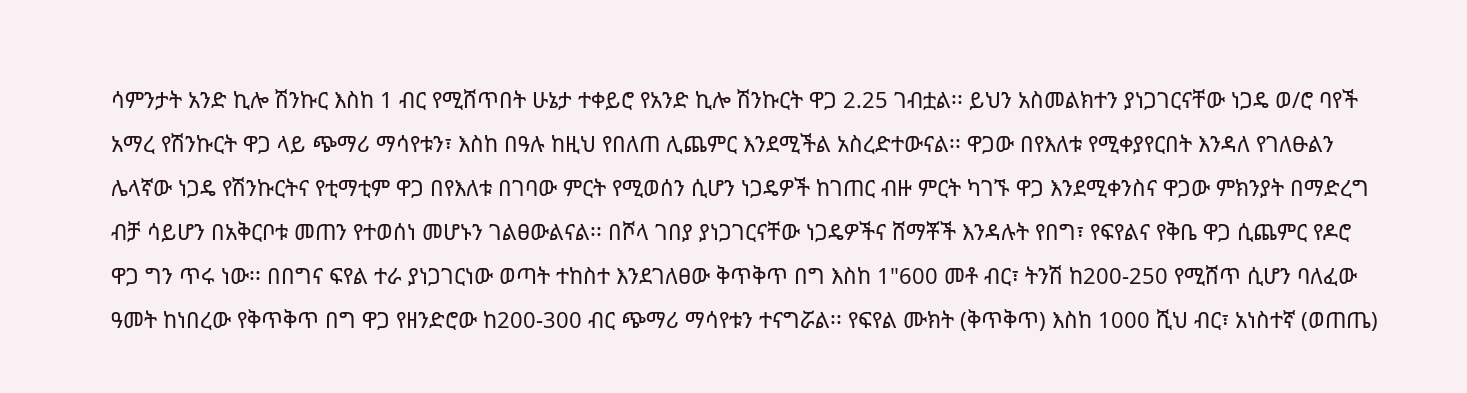ሳምንታት አንድ ኪሎ ሽንኩር እስከ 1 ብር የሚሸጥበት ሁኔታ ተቀይሮ የአንድ ኪሎ ሽንኩርት ዋጋ 2.25 ገብቷል፡፡ ይህን አስመልክተን ያነጋገርናቸው ነጋዴ ወ/ሮ ባየች አማረ የሽንኩርት ዋጋ ላይ ጭማሪ ማሳየቱን፣ እስከ በዓሉ ከዚህ የበለጠ ሊጨምር እንደሚችል አስረድተውናል፡፡ ዋጋው በየእለቱ የሚቀያየርበት እንዳለ የገለፁልን ሌላኛው ነጋዴ የሽንኩርትና የቲማቲም ዋጋ በየእለቱ በገባው ምርት የሚወሰን ሲሆን ነጋዴዎች ከገጠር ብዙ ምርት ካገኙ ዋጋ እንደሚቀንስና ዋጋው ምክንያት በማድረግ ብቻ ሳይሆን በአቅርቦቱ መጠን የተወሰነ መሆኑን ገልፀውልናል፡፡ በሾላ ገበያ ያነጋገርናቸው ነጋዴዎችና ሸማቾች እንዳሉት የበግ፣ የፍየልና የቅቤ ዋጋ ሲጨምር የዶሮ ዋጋ ግን ጥሩ ነው፡፡ በበግና ፍየል ተራ ያነጋገርነው ወጣት ተከስተ እንደገለፀው ቅጥቅጥ በግ እስከ 1"600 መቶ ብር፣ ትንሽ ከ200-250 የሚሸጥ ሲሆን ባለፈው ዓመት ከነበረው የቅጥቅጥ በግ ዋጋ የዘንድሮው ከ200-300 ብር ጭማሪ ማሳየቱን ተናግሯል፡፡ የፍየል ሙክት (ቅጥቅጥ) እስከ 1000 ሺህ ብር፣ አነስተኛ (ወጠጤ)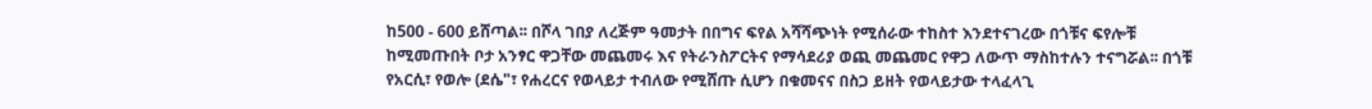ከ500 - 600 ይሸጣል፡፡ በሾላ ገበያ ለረጅም ዓመታት በበግና ፍየል አሻሻጭነት የሚሰራው ተከስተ እንደተናገረው በጎቹና ፍየሎቹ ከሚመጡበት ቦታ አንፃር ዋጋቸው መጨመሩ እና የትራንስፖርትና የማሳደሪያ ወጪ መጨመር የዋጋ ለውጥ ማስከተሉን ተናግሯል፡፡ በጎቹ የአርሲ፣ የወሎ (ደሴ"፣ የሐረርና የወላይታ ተብለው የሚሸጡ ሲሆን በቁመናና በስጋ ይዘት የወላይታው ተላፈላጊ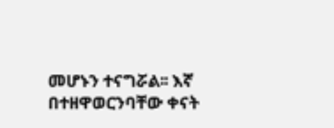መሆኑን ተናግሯል፡፡ እኛ በተዘዋወርንባቸው ቀናት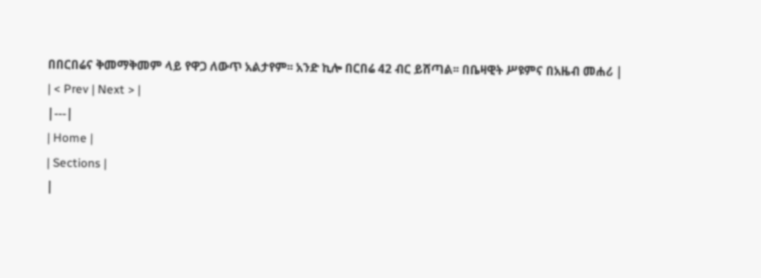በበርበሬና ቅመማቅመም ላይ የዋጋ ለውጥ አልታየም፡፡ አንድ ኪሎ በርበሬ 42 ብር ይሸጣል፡፡ በቤዛዊት ሥዩምና በአዜብ መሐሪ |
| < Prev | Next > |
|---|
| Home |
| Sections |
|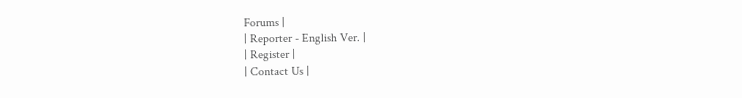Forums |
| Reporter - English Ver. |
| Register |
| Contact Us |